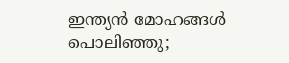ഇന്ത്യൻ മോഹങ്ങൾ പൊലിഞ്ഞു;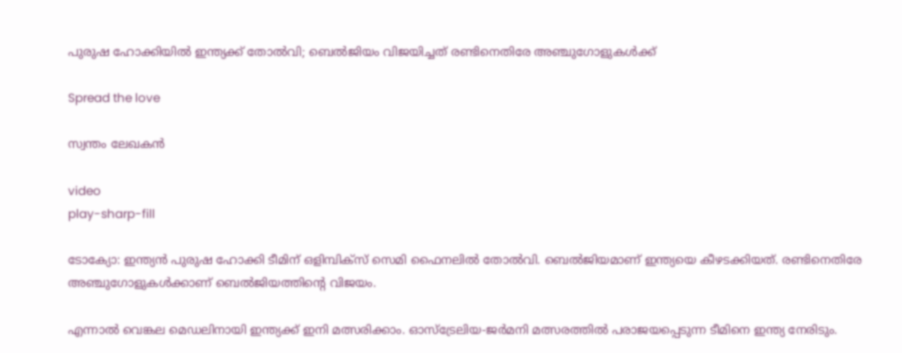പുരുഷ ഹോക്കിയിൽ ഇന്ത്യക്ക് തോൽവി; ബെൽജിയം വിജയിച്ചത് രണ്ടിനെതിരേ അഞ്ചുഗോളുകൾക്ക്

Spread the love

സ്വന്തം ലേഖകൻ

video
play-sharp-fill

ടോക്യോ: ഇന്ത്യൻ പുരുഷ ഹോക്കി ടീമിന് ഒളിമ്പിക്‌സ് സെമി ഫൈനലിൽ തോൽവി. ബെൽജിയമാണ് ഇന്ത്യയെ കീഴടക്കിയത്. രണ്ടിനെതിരേ അഞ്ചുഗോളുകൾക്കാണ് ബെൽജിയത്തിന്റെ വിജയം.

എന്നാൽ വെങ്കല മെഡലിനായി ഇന്ത്യക്ക് ഇനി മത്സരിക്കാം. ഓസ്‌ട്രേലിയ-ജർമനി മത്സരത്തിൽ പരാജയപ്പെടുന്ന ടീമിനെ ഇന്ത്യ നേരിടും.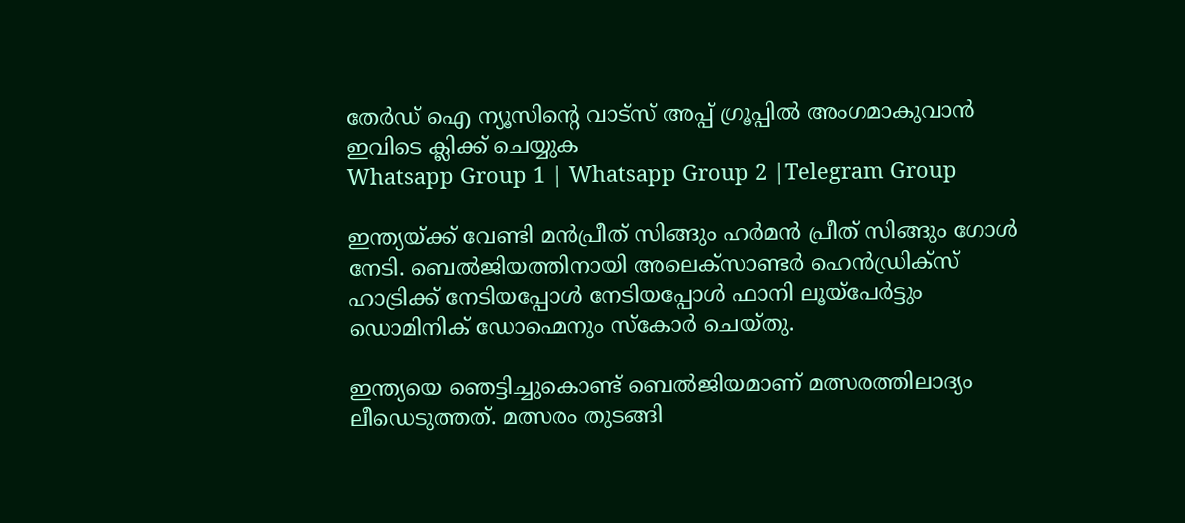തേർഡ് ഐ ന്യൂസിന്റെ വാട്സ് അപ്പ് ഗ്രൂപ്പിൽ അംഗമാകുവാൻ ഇവിടെ ക്ലിക്ക് ചെയ്യുക
Whatsapp Group 1 | Whatsapp Group 2 |Telegram Group

ഇന്ത്യയ്ക്ക് വേണ്ടി മൻപ്രീത് സിങ്ങും ഹർമൻ പ്രീത് സിങ്ങും ഗോൾ നേടി. ബെൽജിയത്തിനായി അലെക്‌സാണ്ടർ ഹെൻഡ്രിക്‌സ് ഹാട്രിക്ക് നേടിയപ്പോൾ നേടിയപ്പോൾ ഫാനി ലൂയ്‌പേർട്ടും ഡൊമിനിക് ഡോഹ്മെനും സ്‌കോർ ചെയ്തു.

ഇന്ത്യയെ ഞെട്ടിച്ചുകൊണ്ട് ബെൽജിയമാണ് മത്സരത്തിലാദ്യം ലീഡെടുത്തത്. മത്സരം തുടങ്ങി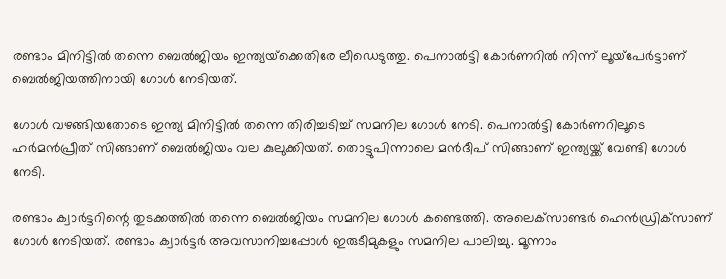രണ്ടാം മിനിട്ടിൽ തന്നെ ബെൽജിയം ഇന്ത്യയ്‌ക്കെതിരേ ലീഡെടുത്തു. പെനാൽട്ടി കോർണറിൽ നിന്ന് ലൂയ്‌പേർട്ടാണ് ബെൽജിയത്തിനായി ഗോൾ നേടിയത്.

ഗോൾ വഴങ്ങിയതോടെ ഇന്ത്യ മിനിട്ടിൽ തന്നെ തിരിച്ചടിച്ച് സമനില ഗോൾ നേടി. പെനാൽട്ടി കോർണറിലൂടെ ഹർമൻപ്രീത് സിങ്ങാണ് ബെൽജിയം വല കുലുക്കിയത്. തൊട്ടുപിന്നാലെ മൻദീപ് സിങ്ങാണ് ഇന്ത്യയ്ക്ക് വേണ്ടി ഗോൾ നേടി.

രണ്ടാം ക്വാർട്ടറിന്റെ തുടക്കത്തിൽ തന്നെ ബെൽജിയം സമനില ഗോൾ കണ്ടെത്തി. അലെക്‌സാണ്ടർ ഹെൻഡ്രിക്‌സാണ് ഗോൾ നേടിയത്. രണ്ടാം ക്വാർട്ടർ അവസാനിച്ചപ്പോൾ ഇരുടീമുകളും സമനില പാലിച്ചു. മൂന്നാം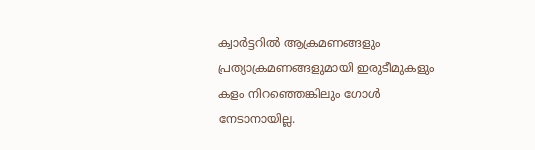ക്വാർട്ടറിൽ ആക്രമണങ്ങളും പ്രത്യാക്രമണങ്ങളുമായി ഇരുടീമുകളും കളം നിറഞ്ഞെങ്കിലും ഗോൾ നേടാനായില്ല.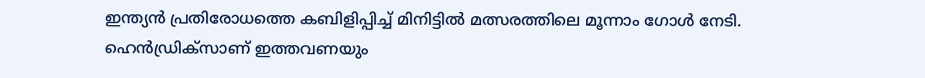ഇന്ത്യൻ പ്രതിരോധത്തെ കബിളിപ്പിച്ച് മിനിട്ടിൽ മത്സരത്തിലെ മൂന്നാം ഗോൾ നേടി. ഹെൻഡ്രിക്‌സാണ് ഇത്തവണയും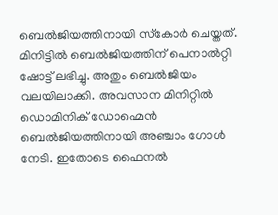ബെൽജിയത്തിനായി സ്‌കോർ ചെയ്തത്. മിനിട്ടിൽ ബെൽജിയത്തിന് പെനാൽറ്റി ഷോട്ട് ലഭിച്ചു. അതും ബെൽജിയം വലയിലാക്കി. അവസാന മിനിറ്റിൽ ഡൊമിനിക് ഡോഹ്മെൻ ബെൽജിയത്തിനായി അഞ്ചാം ഗോൾ നേടി. ഇതോടെ ഫൈനൽ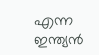എന്ന ഇന്ത്യൻ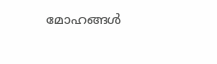മോഹങ്ങൾ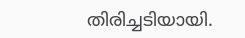തിരിച്ചടിയായി.